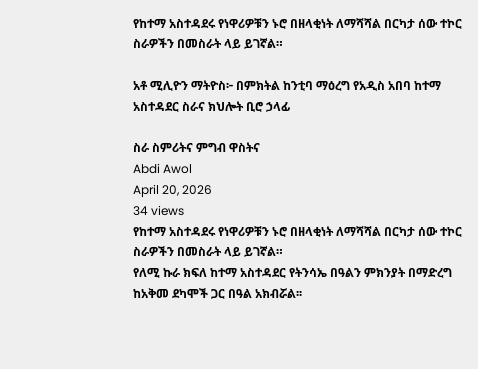የከተማ አስተዳደሩ የነዋሪዎቹን ኑሮ በዘላቂነት ለማሻሻል በርካታ ሰው ተኮር ስራዎችን በመስራት ላይ ይገኛል።

አቶ ሚሊዮን ማትዮስ፦ በምክትል ከንቲባ ማዕረግ የአዲስ አበባ ከተማ አስተዳደር ስራና ክህሎት ቢሮ ኃላፊ

ስራ ስምሪትና ምግብ ዋስትና
Abdi Awol
April 20, 2026
34 views
የከተማ አስተዳደሩ የነዋሪዎቹን ኑሮ በዘላቂነት ለማሻሻል በርካታ ሰው ተኮር ስራዎችን በመስራት ላይ ይገኛል።
የለሚ ኩራ ክፍለ ከተማ አስተዳደር የትንሳኤ በዓልን ምክንያት በማድረግ ከአቅመ ደካሞች ጋር በዓል አክብሯል፡፡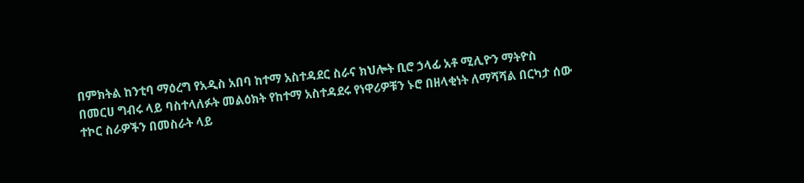በምክትል ከንቲባ ማዕረግ የአዲስ አበባ ከተማ አስተዳደር ስራና ክህሎት ቢሮ ኃላፊ አቶ ሚሊዮን ማትዮስ በመርሀ ግብሩ ላይ ባስተላለፉት መልዕክት የከተማ አስተዳደሩ የነዋሪዎቹን ኑሮ በዘላቂነት ለማሻሻል በርካታ ሰው ተኮር ስራዎችን በመስራት ላይ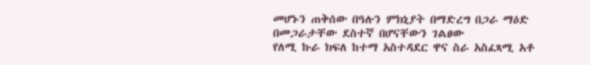መሆኑን ጠቅሰው በዓሉን ምክኒያት በማድረግ በጋራ ማዕድ በመጋራታቸው ደስተኛ በሆናቸውን ገልፀው
የለሚ ኩራ ክፍለ ከተማ አስተዳደር ዋና ስራ አስፈጻሚ አቶ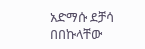አድማሱ ደቻሳ በበኩላቸው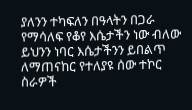ያለንን ተካፍለን በዓላትን በጋራ የማሳለፍ የቆየ እሴታችን ነው ብለው ይህንን ነባር እሴታችንን ይበልጥ ለማጠናከር የተለያዩ ሰው ተኮር ስራዎች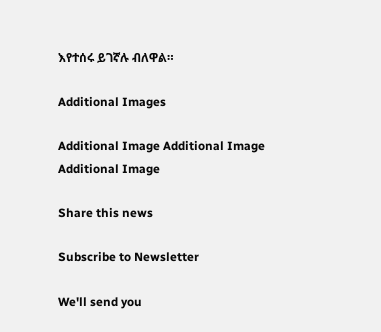እየተሰሩ ይገኛሉ ብለዋል።

Additional Images

Additional Image Additional Image Additional Image

Share this news

Subscribe to Newsletter

We'll send you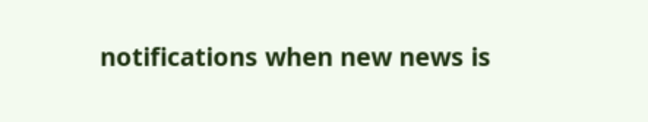notifications when new news is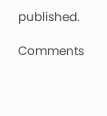published.

Comments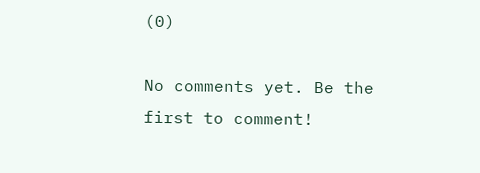(0)

No comments yet. Be the first to comment!